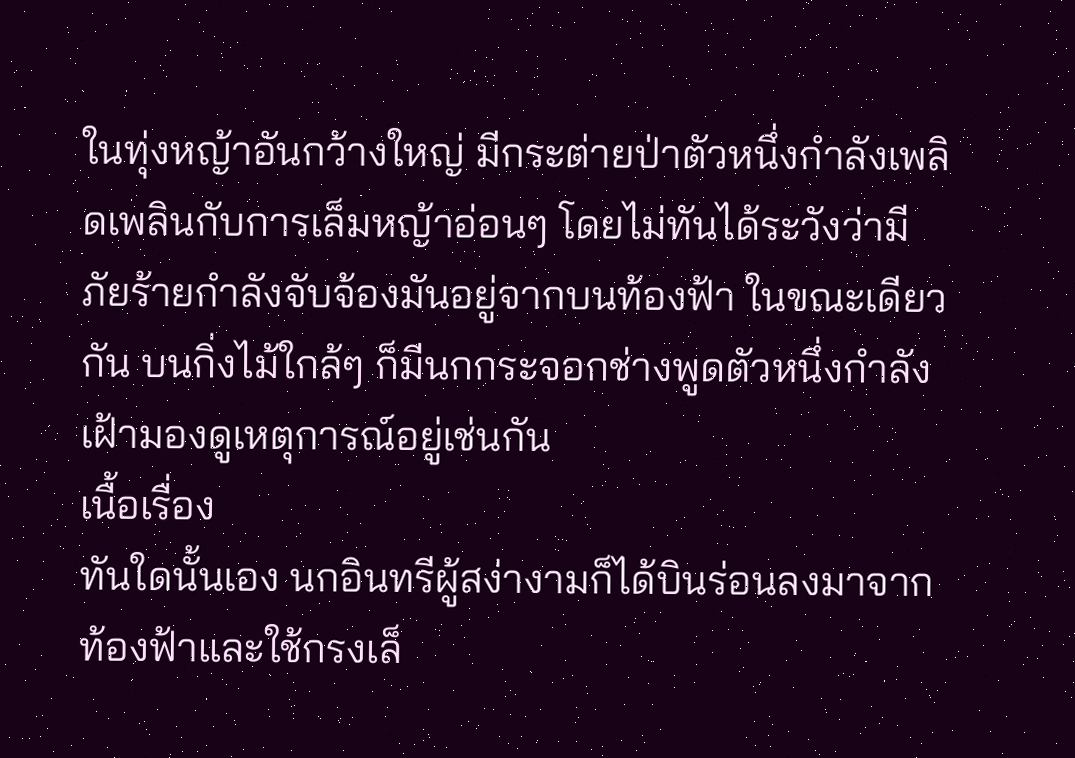ในทุ่งหญ้าอันกว้างใหญ่ มีกระต่ายป่าตัวหนึ่งกำลังเพลิดเพลินกับการเล็มหญ้าอ่อนๆ โดยไม่ทันได้ระวังว่ามีภัยร้ายกำลังจับจ้องมันอยู่จากบนท้องฟ้า ในขณะเดียวกัน บนกิ่งไม้ใกล้ๆ ก็มีนกกระจอกช่างพูดตัวหนึ่งกำลังเฝ้ามองดูเหตุการณ์อยู่เช่นกัน
เนื้อเรื่อง
ทันใดนั้นเอง นกอินทรีผู้สง่างามก็ได้บินร่อนลงมาจากท้องฟ้าและใช้กรงเล็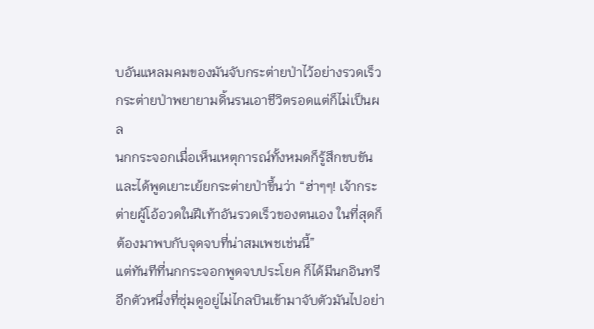บอันแหลมคมของมันจับกระต่ายป่าไว้อย่างรวดเร็ว กระต่ายป่าพยายามดิ้นรนเอาชีวิตรอดแต่ก็ไม่เป็นผล
นกกระจอกเมื่อเห็นเหตุการณ์ทั้งหมดก็รู้สึกขบขันและได้พูดเยาะเย้ยกระต่ายป่าขึ้นว่า “ฮ่าๆๆ! เจ้ากระต่ายผู้โอ้อวดในฝีเท้าอันรวดเร็วของตนเอง ในที่สุดก็ต้องมาพบกับจุดจบที่น่าสมเพชเช่นนี้”
แต่ทันทีที่นกกระจอกพูดจบประโยค ก็ได้มีนกอินทรีอีกตัวหนึ่งที่ซุ่มดูอยู่ไม่ไกลบินเข้ามาจับตัวมันไปอย่า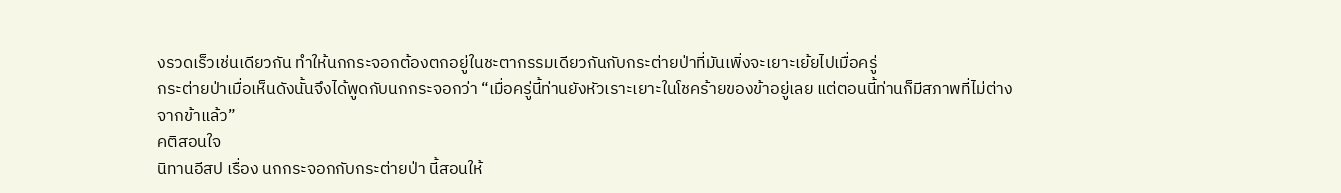งรวดเร็วเช่นเดียวกัน ทำให้นกกระจอกต้องตกอยู่ในชะตากรรมเดียวกันกับกระต่ายป่าที่มันเพิ่งจะเยาะเย้ยไปเมื่อครู่
กระต่ายป่าเมื่อเห็นดังนั้นจึงได้พูดกับนกกระจอกว่า “เมื่อครู่นี้ท่านยังหัวเราะเยาะในโชคร้ายของข้าอยู่เลย แต่ตอนนี้ท่านก็มีสภาพที่ไม่ต่างจากข้าแล้ว”
คติสอนใจ
นิทานอีสป เรื่อง นกกระจอกกับกระต่ายป่า นี้สอนให้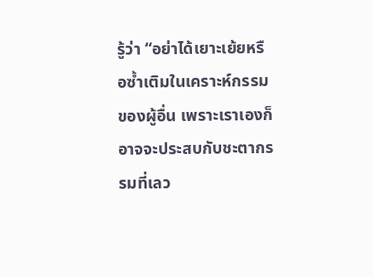รู้ว่า “อย่าได้เยาะเย้ยหรือซ้ำเติมในเคราะห์กรรมของผู้อื่น เพราะเราเองก็อาจจะประสบกับชะตากรรมที่เลว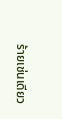ร้ายเช่นเดียว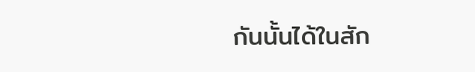กันนั้นได้ในสัก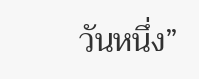วันหนึ่ง”